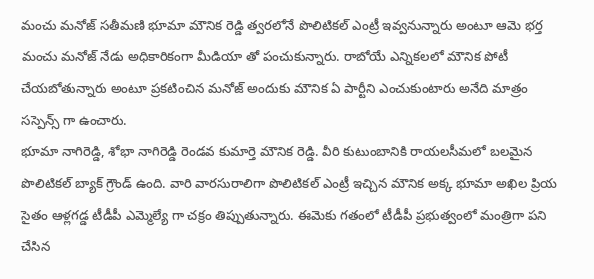మంచు మనోజ్ సతీమణి భూమా మౌనిక రెడ్డి త్వరలోనే పొలిటికల్ ఎంట్రీ ఇవ్వనున్నారు అంటూ ఆమె భర్త మంచు మనోజ్ నేడు అధికారికంగా మీడియా తో పంచుకున్నారు. రాబోయే ఎన్నికలలో మౌనిక పోటీ చేయబోతున్నారు అంటూ ప్రకటించిన మనోజ్ అందుకు మౌనిక ఏ పార్టీని ఎంచుకుంటారు అనేది మాత్రం సస్పెన్స్ గా ఉంచారు.
భూమా నాగిరెడ్డి, శోభా నాగిరెడ్డి రెండవ కుమార్తె మౌనిక రెడ్డి. వీరి కుటుంబానికి రాయలసీమలో బలమైన పొలిటికల్ బ్యాక్ గ్రౌండ్ ఉంది. వారి వారసురాలిగా పొలిటికల్ ఎంట్రీ ఇచ్చిన మౌనిక అక్క భూమా అఖిల ప్రియ సైతం ఆళ్లగడ్డ టీడీపీ ఎమ్మెల్యే గా చక్రం తిప్పుతున్నారు. ఈమెకు గతంలో టీడీపీ ప్రభుత్వంలో మంత్రిగా పని చేసిన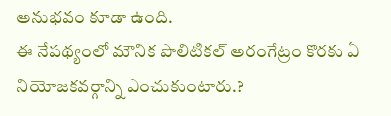అనుభవం కూడా ఉంది.
ఈ నేపథ్యంలో మౌనిక పొలిటికల్ అరంగేట్రం కొరకు ఏ నియోజకవర్గాన్ని ఎంచుకుంటారు.?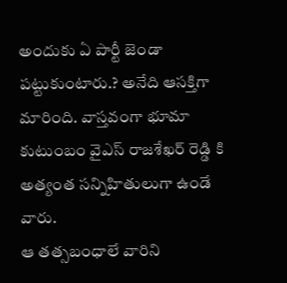అందుకు ఏ పార్టీ జెండా పట్టుకుంటారు.? అనేది ఆసక్తిగా మారింది. వాస్తవంగా భూమా కుటుంబం వైఎస్ రాజశేఖర్ రెడ్డి కి అత్యంత సన్నిహితులుగా ఉండే వారు.
ఆ తత్సబంధాలే వారిని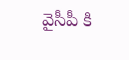వైసీపీ కి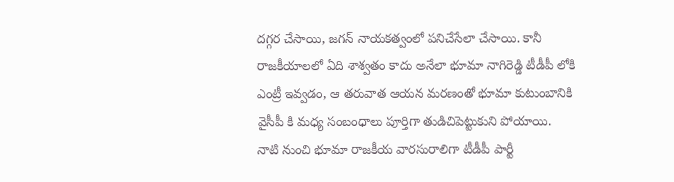దగ్గర చేసాయి, జగన్ నాయకత్వంలో పనిచేసేలా చేసాయి. కానీ రాజకీయాలలో ఏది శాశ్వతం కాదు అనేలా భూమా నాగిరెడ్డి టీడీపీ లోకి ఎంట్రీ ఇవ్వడం, ఆ తరువాత ఆయన మరణంతో భూమా కుటుంబానికి వైసీపీ కి మధ్య సంబంధాలు పూర్తిగా తుడిచిపెట్టుకుని పోయాయి.
నాటి నుంచి భూమా రాజకీయ వారసురాలిగా టీడీపీ పార్టీ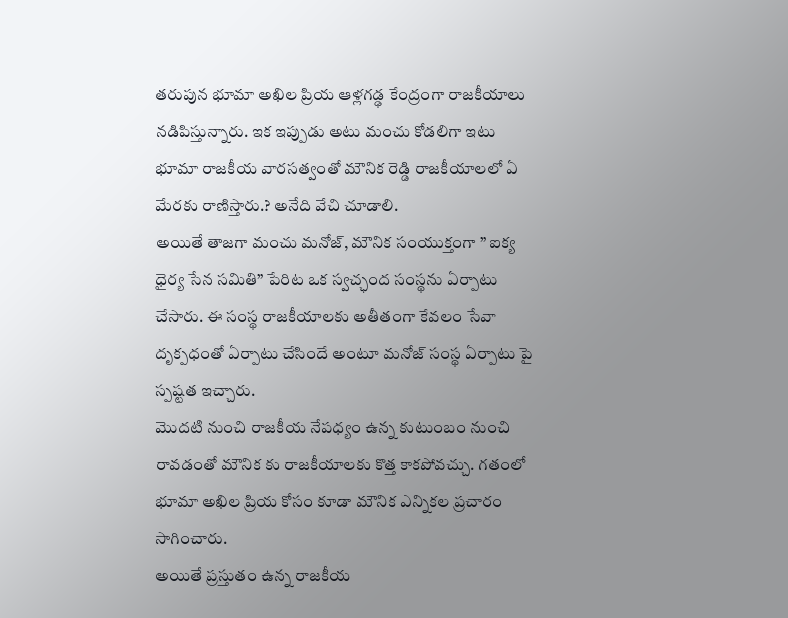తరుపున భూమా అఖిల ప్రియ ఆళ్లగడ్ఢ కేంద్రంగా రాజకీయాలు నడిపిస్తున్నారు. ఇక ఇప్పుడు అటు మంచు కోడలిగా ఇటు భూమా రాజకీయ వారసత్వంతో మౌనిక రెడ్డి రాజకీయాలలో ఏ మేరకు రాణిస్తారు.? అనేది వేచి చూడాలి.
అయితే తాజగా మంచు మనోజ్, మౌనిక సంయుక్తంగా ” ఐక్య ధైర్య సేన సమితి” పేరిట ఒక స్వచ్ఛంద సంస్థను ఏర్పాటు చేసారు. ఈ సంస్థ రాజకీయాలకు అతీతంగా కేవలం సేవా దృక్పధంతో ఏర్పాటు చేసిందే అంటూ మనోజ్ సంస్థ ఏర్పాటు పై స్పష్టత ఇచ్చారు.
మొదటి నుంచి రాజకీయ నేపధ్యం ఉన్న కుటుంబం నుంచి రావడంతో మౌనిక కు రాజకీయాలకు కొత్త కాకపోవచ్చు. గతంలో భూమా అఖిల ప్రియ కోసం కూడా మౌనిక ఎన్నికల ప్రచారం సాగించారు.
అయితే ప్రస్తుతం ఉన్న రాజకీయ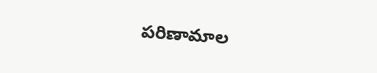పరిణామాల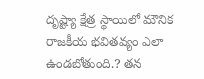దృష్ట్యా క్షేత్ర స్థాయిలో మౌనిక రాజకీయ భవితవ్యం ఎలా ఉండబోతుంది.? తన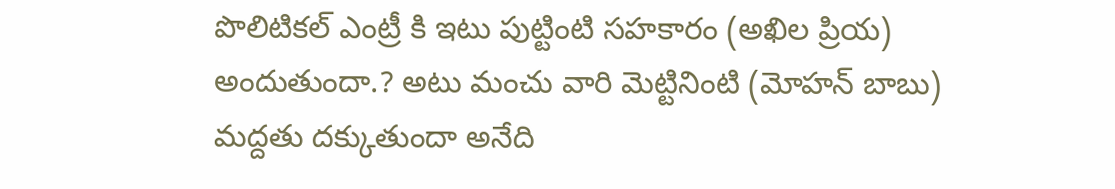పొలిటికల్ ఎంట్రీ కి ఇటు పుట్టింటి సహకారం (అఖిల ప్రియ) అందుతుందా.? అటు మంచు వారి మెట్టినింటి (మోహన్ బాబు) మద్దతు దక్కుతుందా అనేది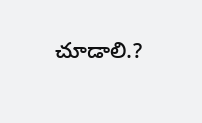చూడాలి.?